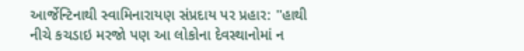આર્જેન્ટિનાથી સ્વામિનારાયણ સંપ્રદાય પર પ્રહાર: ''હાથી નીચે કચડાઇ મરજો પણ આ લોકોના દેવસ્થાનોમાં ન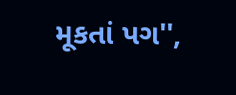મૂકતાં પગ'',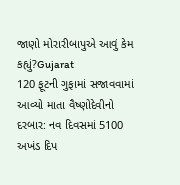જાણો મોરારીબાપુએ આવું કેમ કહ્યું?Gujarat
120 ફૂટની ગુફામાં સજાવવામાં આવ્યો માતા વૈષ્ણોદેવીનો દરબાર: નવ દિવસમાં 5100 અખંડ દિપ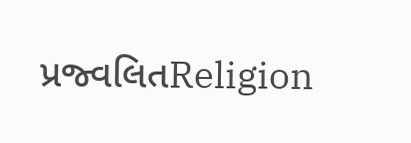પ્રજ્વલિતReligion